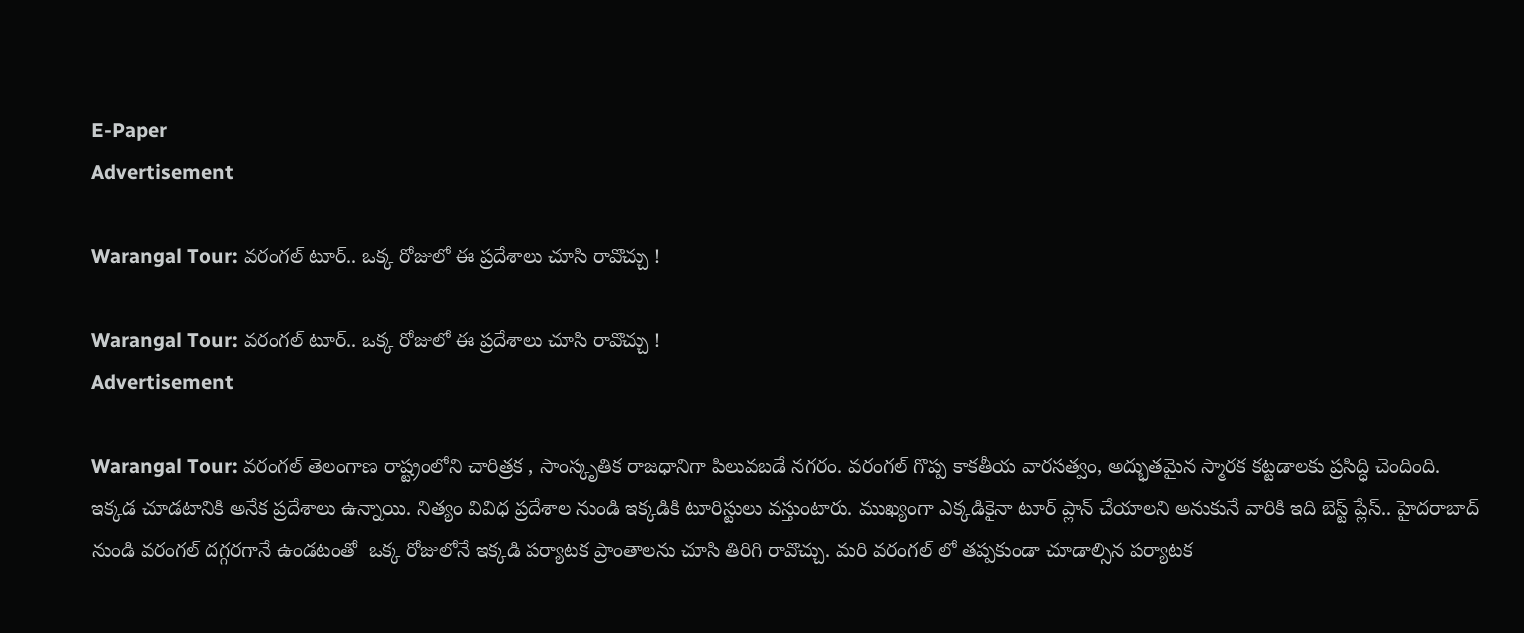E-Paper
Advertisement

Warangal Tour: వరంగల్ టూర్.. ఒక్క రోజులో ఈ ప్రదేశాలు చూసి రావొచ్చు !

Warangal Tour: వరంగల్ టూర్.. ఒక్క రోజులో ఈ ప్రదేశాలు చూసి రావొచ్చు !
Advertisement

Warangal Tour: వరంగల్ తెలంగాణ రాష్ట్రంలోని చారిత్రక , సాంస్కృతిక రాజధానిగా పిలువబడే నగరం. వరంగల్ గొప్ప కాకతీయ వారసత్వం, అద్భుతమైన స్మారక కట్టడాలకు ప్రసిద్ధి చెందింది. ఇక్కడ చూడటానికి అనేక ప్రదేశాలు ఉన్నాయి. నిత్యం వివిధ ప్రదేశాల నుండి ఇక్కడికి టూరిస్టులు వస్తుంటారు. ముఖ్యంగా ఎక్కడికైనా టూర్ ప్లాన్ చేయాలని అనుకునే వారికి ఇది బెస్ట్ ప్లేస్.. హైదరాబాద్ నుండి వరంగల్ దగ్గరగానే ఉండటంతో  ఒక్క రోజులోనే ఇక్కడి పర్యాటక ప్రాంతాలను చూసి తిరిగి రావొచ్చు. మరి వరంగల్ లో తప్పకుండా చూడాల్సిన పర్యాటక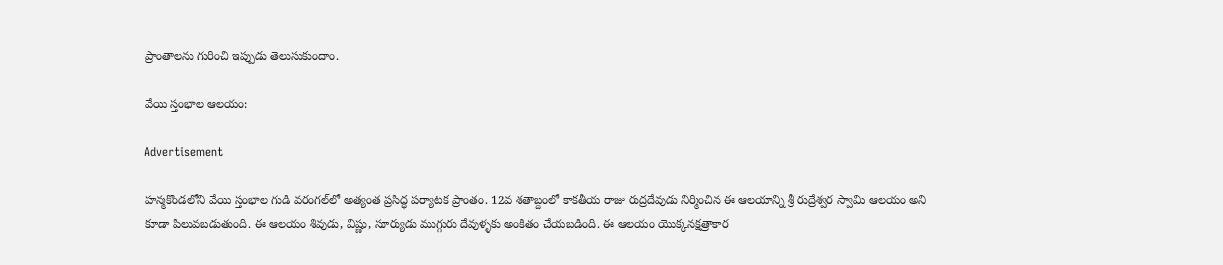ప్రాంతాలను గురించి ఇప్పుడు తెలుసుకుందాం.

వేయి స్తంభాల ఆలయం:

Advertisement

హన్మకొండలోని వేయి స్తంభాల గుడి వరంగల్‌లో అత్యంత ప్రసిద్ధ పర్యాటక ప్రాంతం. 12వ శతాబ్దంలో కాకతీయ రాజు రుద్రదేవుడు నిర్మించిన ఈ ఆలయాన్ని శ్రీ రుద్రేశ్వర స్వామి ఆలయం అని కూడా పిలువబడుతుంది. ఈ ఆలయం శివుడు, విష్ణు, సూర్యుడు ముగ్గురు దేవుళ్ళకు అంకితం చేయబడింది. ఈ ఆలయం యొక్కనక్షత్రాకార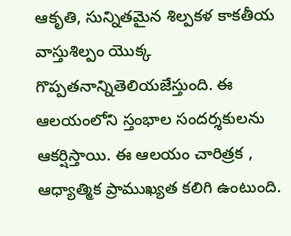ఆకృతి, సున్నితమైన శిల్పకళ కాకతీయ వాస్తుశిల్పం యొక్క గొప్పతనాన్నితెలియజేస్తుంది. ఈ ఆలయంలోని స్తంభాల సందర్శకులను ఆకర్షిస్తాయి. ఈ ఆలయం చారిత్రక , ఆధ్యాత్మిక ప్రాముఖ్యత కలిగి ఉంటుంది.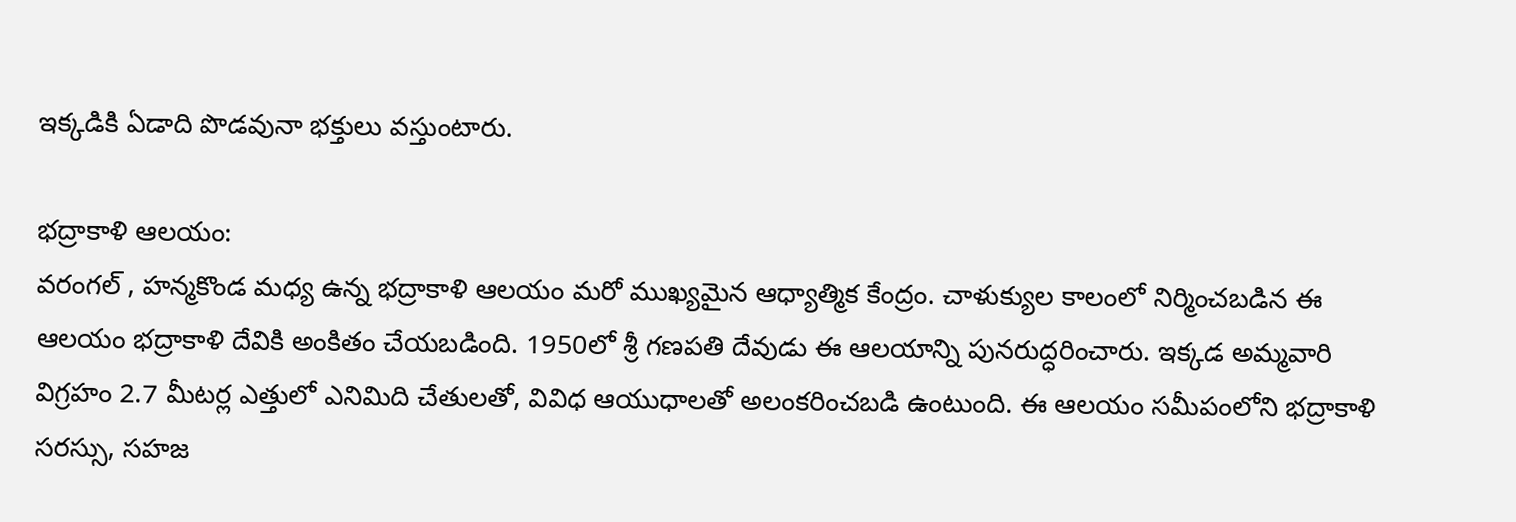ఇక్కడికి ఏడాది పొడవునా భక్తులు వస్తుంటారు.

భద్రాకాళి ఆలయం:
వరంగల్ , హన్మకొండ మధ్య ఉన్న భద్రాకాళి ఆలయం మరో ముఖ్యమైన ఆధ్యాత్మిక కేంద్రం. చాళుక్యుల కాలంలో నిర్మించబడిన ఈ ఆలయం భద్రాకాళి దేవికి అంకితం చేయబడింది. 1950లో శ్రీ గణపతి దేవుడు ఈ ఆలయాన్ని పునరుద్ధరించారు. ఇక్కడ అమ్మవారి విగ్రహం 2.7 మీటర్ల ఎత్తులో ఎనిమిది చేతులతో, వివిధ ఆయుధాలతో అలంకరించబడి ఉంటుంది. ఈ ఆలయం సమీపంలోని భద్రాకాళి సరస్సు, సహజ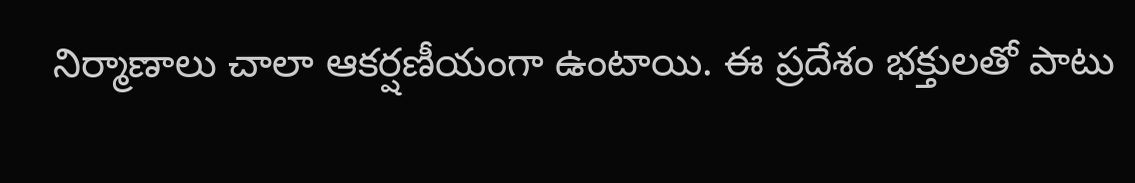నిర్మాణాలు చాలా ఆకర్షణీయంగా ఉంటాయి. ఈ ప్రదేశం భక్తులతో పాటు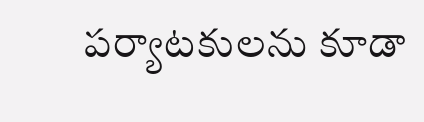పర్యాటకులను కూడా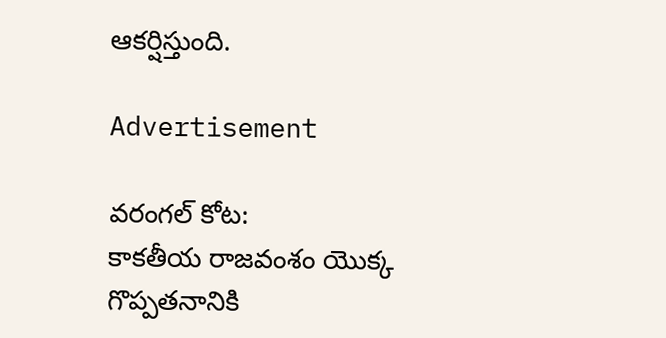ఆకర్షిస్తుంది.

Advertisement

వరంగల్ కోట:
కాకతీయ రాజవంశం యొక్క గొప్పతనానికి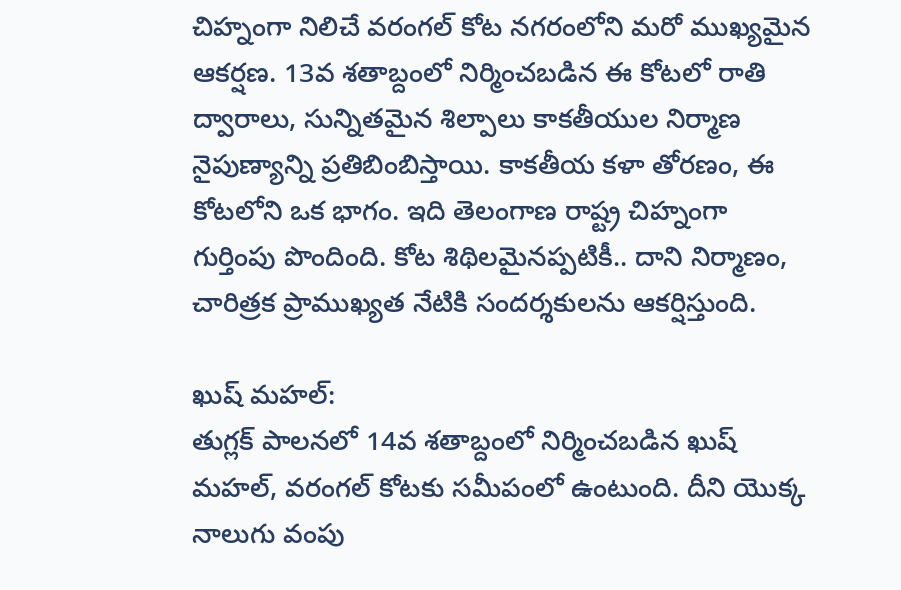చిహ్నంగా నిలిచే వరంగల్ కోట నగరంలోని మరో ముఖ్యమైన ఆకర్షణ. 13వ శతాబ్దంలో నిర్మించబడిన ఈ కోటలో రాతి ద్వారాలు, సున్నితమైన శిల్పాలు కాకతీయుల నిర్మాణ నైపుణ్యాన్ని ప్రతిబింబిస్తాయి. కాకతీయ కళా తోరణం, ఈ కోటలోని ఒక భాగం. ఇది తెలంగాణ రాష్ట్ర చిహ్నంగా గుర్తింపు పొందింది. కోట శిథిలమైనప్పటికీ.. దాని నిర్మాణం, చారిత్రక ప్రాముఖ్యత నేటికి సందర్శకులను ఆకర్షిస్తుంది.

ఖుష్ మహల్:
తుగ్లక్ పాలనలో 14వ శతాబ్దంలో నిర్మించబడిన ఖుష్ మహల్, వరంగల్ కోటకు సమీపంలో ఉంటుంది. దీని యొక్క నాలుగు వంపు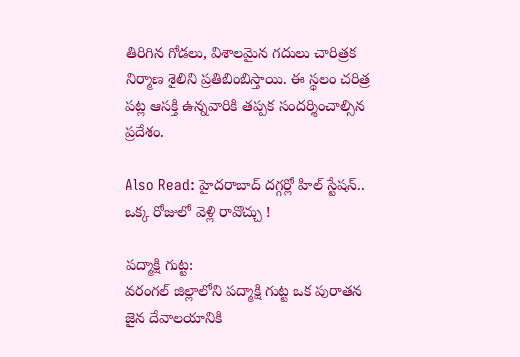తిరిగిన గోడలు, విశాలమైన గదులు చారిత్రక నిర్మాణ శైలిని ప్రతిబింబిస్తాయి. ఈ స్థలం చరిత్ర పట్ల ఆసక్తి ఉన్నవారికి తప్పక సందర్శించాల్సిన ప్రదేశం.

Also Read: హైదరాబాద్ దగ్గర్లో హిల్ స్టేషన్.. ఒక్క రోజులో వెళ్లి రావొచ్చు !

పద్మాక్షి గుట్ట:
వరంగల్ జిల్లాలోని పద్మాక్షి గుట్ట ఒక పురాతన జైన దేవాలయానికి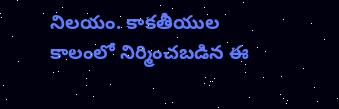నిలయం. కాకతీయుల కాలంలో నిర్మించబడిన ఈ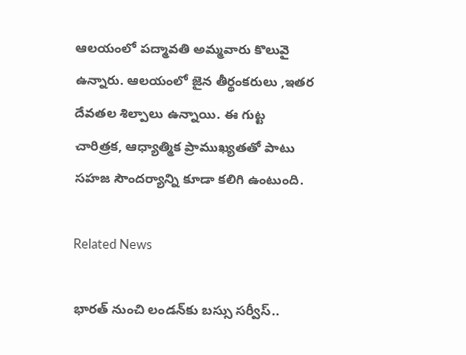ఆలయంలో పద్మావతి అమ్మవారు కొలువై ఉన్నారు. ఆలయంలో జైన తీర్థంకరులు ,ఇతర దేవతల శిల్పాలు ఉన్నాయి. ఈ గుట్ట చారిత్రక, ఆధ్యాత్మిక ప్రాముఖ్యతతో పాటు సహజ సౌందర్యాన్ని కూడా కలిగి ఉంటుంది.

Related News

భారత్ నుంచి లండన్‌కు బస్సు సర్వీస్..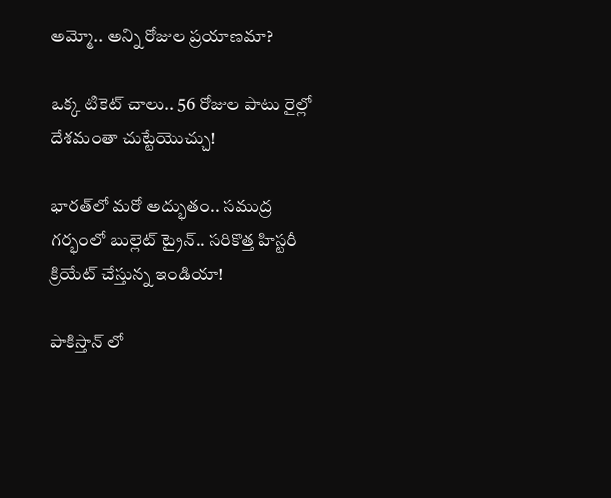అమ్మో.. అన్ని రోజుల ప్రయాణమా?

ఒక్క టికెట్ చాలు.. 56 రోజుల పాటు రైల్లో దేశమంతా చుట్టేయొచ్చు!

భారత్‌లో మరో అద్భుతం.. సముద్ర గర్భంలో బుల్లెట్ ట్రైన్.. సరికొత్త హిస్టరీ క్రియేట్ చేస్తున్న ఇండియా!

పాకిస్తాన్ లో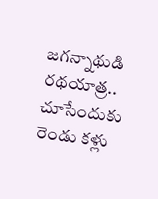జగన్నాథుడి రథయాత్ర.. చూసేందుకు రెండు కళ్లు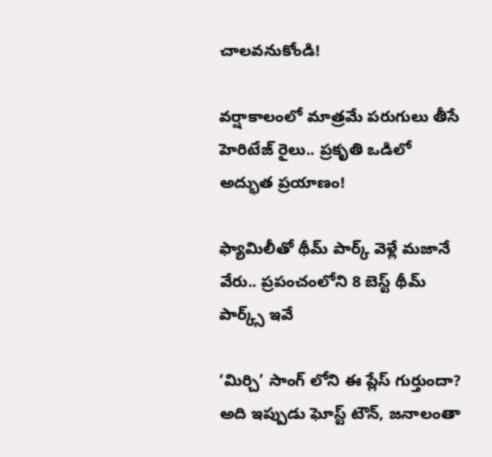చాలవనుకోండి!

వర్షాకాలంలో మాత్రమే పరుగులు తీసే హెరిటేజ్ రైలు.. ప్రకృతి ఒడిలో అద్భుత ప్రయాణం!

ఫ్యామిలీతో థీమ్ పార్క్ వెళ్లే మజానే వేరు.. ప్రపంచంలోని 8 బెస్ట్ థీమ్ పార్క్స్ ఇవే

‘మిర్చి’ సాంగ్ లోని ఈ ప్లేస్ గుర్తుందా? అది ఇప్పుడు ఘోస్ట్ టౌన్, జనాలంతా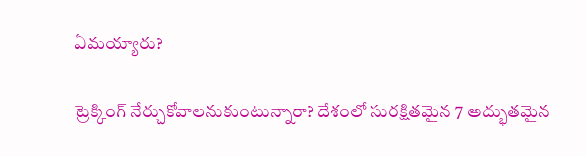ఏమయ్యారు?

ట్రెక్కింగ్ నేర్చుకోవాలనుకుంటున్నారా? దేశంలో సురక్షితమైన 7 అద్భుతమైన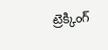ట్రెక్కింగ్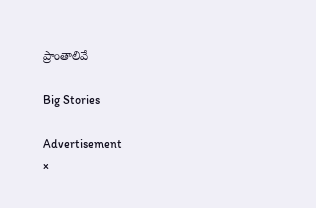ప్రాంతాలివే

Big Stories

Advertisement
×